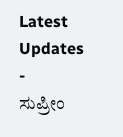Latest Updates
-
ಸುಪ್ರೀಂ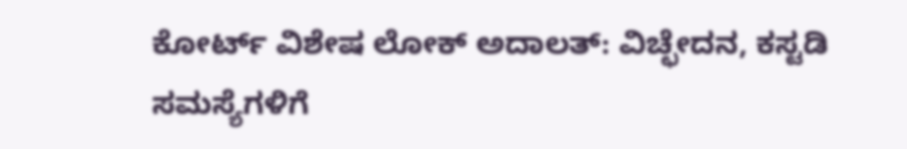ಕೋರ್ಟ್ ವಿಶೇಷ ಲೋಕ್ ಅದಾಲತ್: ವಿಚ್ಛೇದನ, ಕಸ್ಟಡಿ ಸಮಸ್ಯೆಗಳಿಗೆ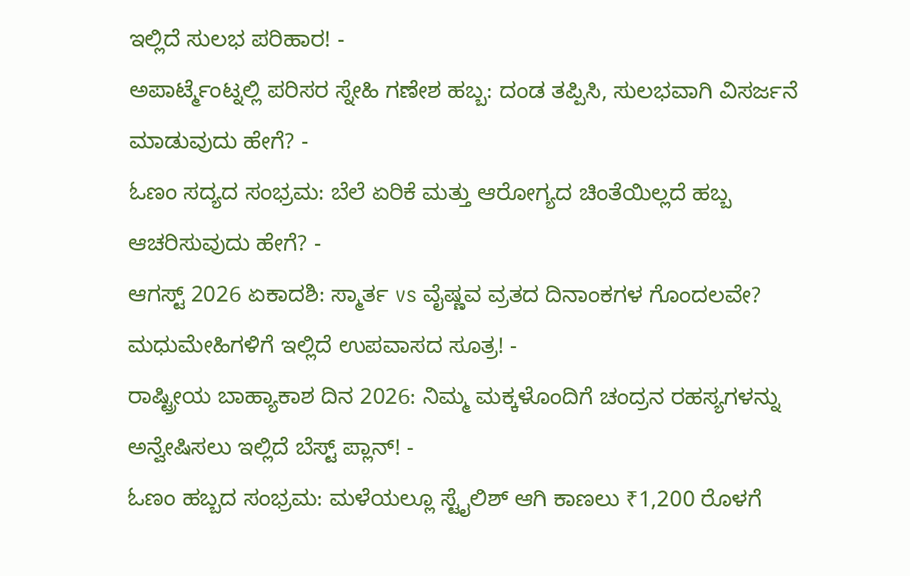ಇಲ್ಲಿದೆ ಸುಲಭ ಪರಿಹಾರ! -
ಅಪಾರ್ಟ್ಮೆಂಟ್ನಲ್ಲಿ ಪರಿಸರ ಸ್ನೇಹಿ ಗಣೇಶ ಹಬ್ಬ: ದಂಡ ತಪ್ಪಿಸಿ, ಸುಲಭವಾಗಿ ವಿಸರ್ಜನೆ ಮಾಡುವುದು ಹೇಗೆ? -
ಓಣಂ ಸದ್ಯದ ಸಂಭ್ರಮ: ಬೆಲೆ ಏರಿಕೆ ಮತ್ತು ಆರೋಗ್ಯದ ಚಿಂತೆಯಿಲ್ಲದೆ ಹಬ್ಬ ಆಚರಿಸುವುದು ಹೇಗೆ? -
ಆಗಸ್ಟ್ 2026 ಏಕಾದಶಿ: ಸ್ಮಾರ್ತ vs ವೈಷ್ಣವ ವ್ರತದ ದಿನಾಂಕಗಳ ಗೊಂದಲವೇ? ಮಧುಮೇಹಿಗಳಿಗೆ ಇಲ್ಲಿದೆ ಉಪವಾಸದ ಸೂತ್ರ! -
ರಾಷ್ಟ್ರೀಯ ಬಾಹ್ಯಾಕಾಶ ದಿನ 2026: ನಿಮ್ಮ ಮಕ್ಕಳೊಂದಿಗೆ ಚಂದ್ರನ ರಹಸ್ಯಗಳನ್ನು ಅನ್ವೇಷಿಸಲು ಇಲ್ಲಿದೆ ಬೆಸ್ಟ್ ಪ್ಲಾನ್! -
ಓಣಂ ಹಬ್ಬದ ಸಂಭ್ರಮ: ಮಳೆಯಲ್ಲೂ ಸ್ಟೈಲಿಶ್ ಆಗಿ ಕಾಣಲು ₹1,200 ರೊಳಗೆ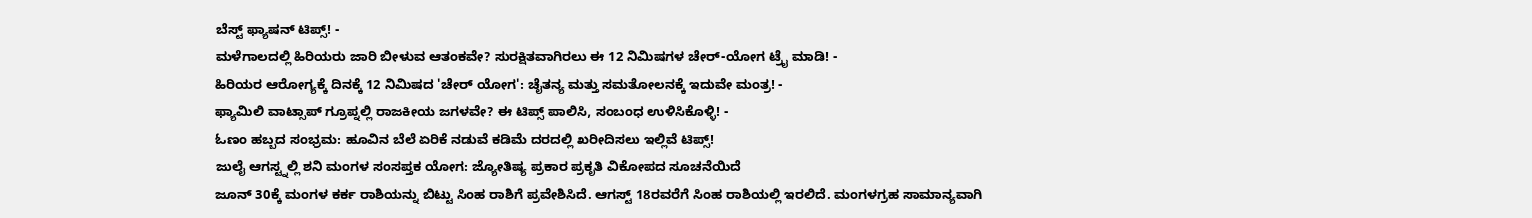ಬೆಸ್ಟ್ ಫ್ಯಾಷನ್ ಟಿಪ್ಸ್! -
ಮಳೆಗಾಲದಲ್ಲಿ ಹಿರಿಯರು ಜಾರಿ ಬೀಳುವ ಆತಂಕವೇ? ಸುರಕ್ಷಿತವಾಗಿರಲು ಈ 12 ನಿಮಿಷಗಳ ಚೇರ್-ಯೋಗ ಟ್ರೈ ಮಾಡಿ! -
ಹಿರಿಯರ ಆರೋಗ್ಯಕ್ಕೆ ದಿನಕ್ಕೆ 12 ನಿಮಿಷದ 'ಚೇರ್ ಯೋಗ': ಚೈತನ್ಯ ಮತ್ತು ಸಮತೋಲನಕ್ಕೆ ಇದುವೇ ಮಂತ್ರ! -
ಫ್ಯಾಮಿಲಿ ವಾಟ್ಸಾಪ್ ಗ್ರೂಪ್ನಲ್ಲಿ ರಾಜಕೀಯ ಜಗಳವೇ? ಈ ಟಿಪ್ಸ್ ಪಾಲಿಸಿ, ಸಂಬಂಧ ಉಳಿಸಿಕೊಳ್ಳಿ! -
ಓಣಂ ಹಬ್ಬದ ಸಂಭ್ರಮ: ಹೂವಿನ ಬೆಲೆ ಏರಿಕೆ ನಡುವೆ ಕಡಿಮೆ ದರದಲ್ಲಿ ಖರೀದಿಸಲು ಇಲ್ಲಿವೆ ಟಿಪ್ಸ್!
ಜುಲೈ ಆಗಸ್ಟ್ನಲ್ಲಿ ಶನಿ ಮಂಗಳ ಸಂಸಪ್ತಕ ಯೋಗ: ಜ್ಯೋತಿಷ್ಯ ಪ್ರಕಾರ ಪ್ರಕೃತಿ ವಿಕೋಪದ ಸೂಚನೆಯಿದೆ
ಜೂನ್ 30ಕ್ಕೆ ಮಂಗಳ ಕರ್ಕ ರಾಶಿಯನ್ನು ಬಿಟ್ಟು ಸಿಂಹ ರಾಶಿಗೆ ಪ್ರವೇಶಿಸಿದೆ. ಆಗಸ್ಟ್ 18ರವರೆಗೆ ಸಿಂಹ ರಾಶಿಯಲ್ಲಿ ಇರಲಿದೆ. ಮಂಗಳಗ್ರಹ ಸಾಮಾನ್ಯವಾಗಿ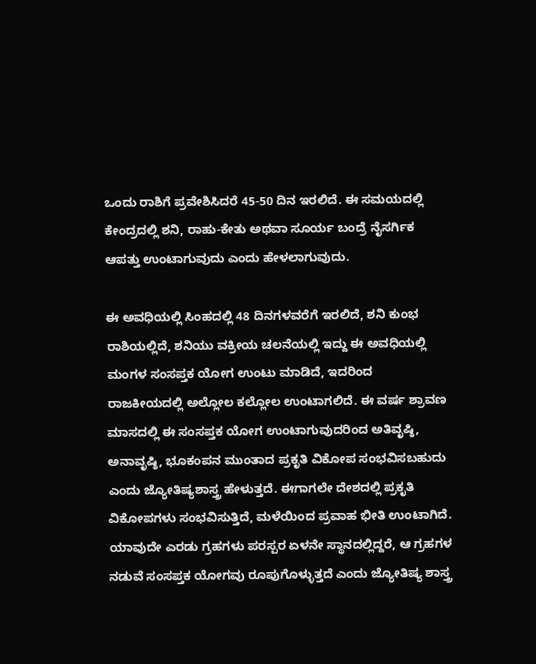ಒಂದು ರಾಶಿಗೆ ಪ್ರವೇಶಿಸಿದರೆ 45-50 ದಿನ ಇರಲಿದೆ. ಈ ಸಮಯದಲ್ಲಿ ಕೇಂದ್ರದಲ್ಲಿ ಶನಿ, ರಾಹು-ಕೇತು ಅಥವಾ ಸೂರ್ಯ ಬಂದ್ರೆ ನೈಸರ್ಗಿಕ ಆಪತ್ತು ಉಂಟಾಗುವುದು ಎಂದು ಹೇಳಲಾಗುವುದು.

ಈ ಅವಧಿಯಲ್ಲಿ ಸಿಂಹದಲ್ಲಿ 48 ದಿನಗಳವರೆಗೆ ಇರಲಿದೆ, ಶನಿ ಕುಂಭ ರಾಶಿಯಲ್ಲಿದೆ, ಶನಿಯು ವಕ್ರೀಯ ಚಲನೆಯಲ್ಲಿ ಇದ್ದು ಈ ಅವಧಿಯಲ್ಲಿ ಮಂಗಳ ಸಂಸಪ್ತಕ ಯೋಗ ಉಂಟು ಮಾಡಿದೆ, ಇದರಿಂದ ರಾಜಕೀಯದಲ್ಲಿ ಅಲ್ಲೋಲ ಕಲ್ಲೋಲ ಉಂಟಾಗಲಿದೆ. ಈ ವರ್ಷ ಶ್ರಾವಣ ಮಾಸದಲ್ಲಿ ಈ ಸಂಸಪ್ತಕ ಯೋಗ ಉಂಟಾಗುವುದರಿಂದ ಅತಿವೃಷ್ಠಿ, ಅನಾವೃಷ್ಠಿ, ಭೂಕಂಪನ ಮುಂತಾದ ಪ್ರಕೃತಿ ವಿಕೋಪ ಸಂಭವಿಸಬಹುದು ಎಂದು ಜ್ಯೋತಿಷ್ಯಶಾಸ್ತ್ರ ಹೇಳುತ್ತದೆ. ಈಗಾಗಲೇ ದೇಶದಲ್ಲಿ ಪ್ರಕೃತಿ ವಿಕೋಪಗಳು ಸಂಭವಿಸುತ್ತಿದೆ, ಮಳೆಯಿಂದ ಪ್ರವಾಹ ಭೀತಿ ಉಂಟಾಗಿದೆ.
ಯಾವುದೇ ಎರಡು ಗ್ರಹಗಳು ಪರಸ್ಪರ ಏಳನೇ ಸ್ಥಾನದಲ್ಲಿದ್ದರೆ, ಆ ಗ್ರಹಗಳ ನಡುವೆ ಸಂಸಪ್ತಕ ಯೋಗವು ರೂಪುಗೊಳ್ಳುತ್ತದೆ ಎಂದು ಜ್ಯೋತಿಷ್ಯ ಶಾಸ್ತ್ರ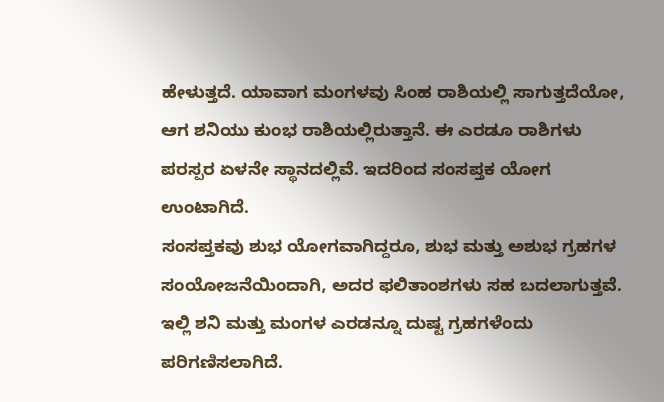ಹೇಳುತ್ತದೆ. ಯಾವಾಗ ಮಂಗಳವು ಸಿಂಹ ರಾಶಿಯಲ್ಲಿ ಸಾಗುತ್ತದೆಯೋ, ಆಗ ಶನಿಯು ಕುಂಭ ರಾಶಿಯಲ್ಲಿರುತ್ತಾನೆ. ಈ ಎರಡೂ ರಾಶಿಗಳು ಪರಸ್ಪರ ಏಳನೇ ಸ್ಥಾನದಲ್ಲಿವೆ. ಇದರಿಂದ ಸಂಸಪ್ತಕ ಯೋಗ ಉಂಟಾಗಿದೆ.
ಸಂಸಪ್ತಕವು ಶುಭ ಯೋಗವಾಗಿದ್ದರೂ, ಶುಭ ಮತ್ತು ಅಶುಭ ಗ್ರಹಗಳ ಸಂಯೋಜನೆಯಿಂದಾಗಿ, ಅದರ ಫಲಿತಾಂಶಗಳು ಸಹ ಬದಲಾಗುತ್ತವೆ. ಇಲ್ಲಿ ಶನಿ ಮತ್ತು ಮಂಗಳ ಎರಡನ್ನೂ ದುಷ್ಟ ಗ್ರಹಗಳೆಂದು ಪರಿಗಣಿಸಲಾಗಿದೆ.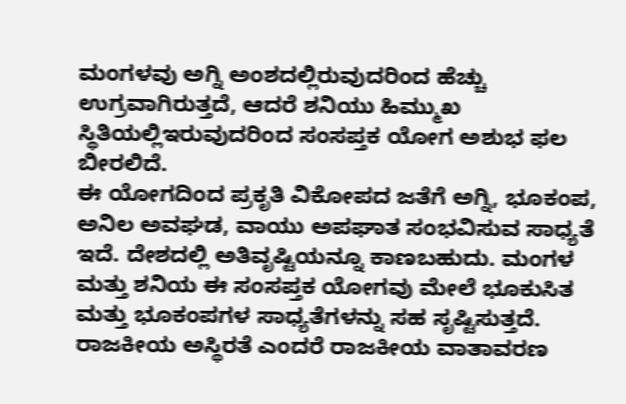ಮಂಗಳವು ಅಗ್ನಿ ಅಂಶದಲ್ಲಿರುವುದರಿಂದ ಹೆಚ್ಚು ಉಗ್ರವಾಗಿರುತ್ತದೆ, ಆದರೆ ಶನಿಯು ಹಿಮ್ಮುಖ ಸ್ಥಿತಿಯಲ್ಲಿಇರುವುದರಿಂದ ಸಂಸಪ್ತಕ ಯೋಗ ಅಶುಭ ಫಲ ಬೀರಲಿದೆ.
ಈ ಯೋಗದಿಂದ ಪ್ರಕೃತಿ ವಿಕೋಪದ ಜತೆಗೆ ಅಗ್ನಿ, ಭೂಕಂಪ, ಅನಿಲ ಅವಘಡ, ವಾಯು ಅಪಘಾತ ಸಂಭವಿಸುವ ಸಾಧ್ಯತೆ ಇದೆ. ದೇಶದಲ್ಲಿ ಅತಿವೃಷ್ಟಿಯನ್ನೂ ಕಾಣಬಹುದು. ಮಂಗಳ ಮತ್ತು ಶನಿಯ ಈ ಸಂಸಪ್ತಕ ಯೋಗವು ಮೇಲೆ ಭೂಕುಸಿತ ಮತ್ತು ಭೂಕಂಪಗಳ ಸಾಧ್ಯತೆಗಳನ್ನು ಸಹ ಸೃಷ್ಟಿಸುತ್ತದೆ. ರಾಜಕೀಯ ಅಸ್ಥಿರತೆ ಎಂದರೆ ರಾಜಕೀಯ ವಾತಾವರಣ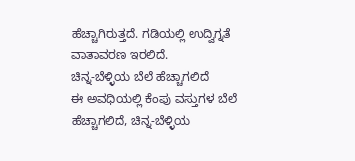ಹೆಚ್ಚಾಗಿರುತ್ತದೆ. ಗಡಿಯಲ್ಲಿ ಉದ್ವಿಗ್ನತೆ ವಾತಾವರಣ ಇರಲಿದೆ.
ಚಿನ್ನ-ಬೆಳ್ಳಿಯ ಬೆಲೆ ಹೆಚ್ಚಾಗಲಿದೆ
ಈ ಅವಧಿಯಲ್ಲಿ ಕೆಂಪು ವಸ್ತುಗಳ ಬೆಲೆ ಹೆಚ್ಚಾಗಲಿದೆ, ಚಿನ್ನ-ಬೆಳ್ಳಿಯ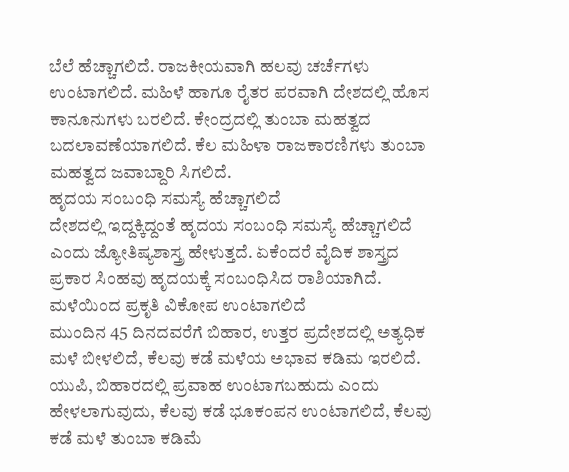ಬೆಲೆ ಹೆಚ್ಚಾಗಲಿದೆ. ರಾಜಕೀಯವಾಗಿ ಹಲವು ಚರ್ಚೆಗಳು ಉಂಟಾಗಲಿದೆ. ಮಹಿಳೆ ಹಾಗೂ ರೈತರ ಪರವಾಗಿ ದೇಶದಲ್ಲಿ ಹೊಸ ಕಾನೂನುಗಳು ಬರಲಿದೆ. ಕೇಂದ್ರದಲ್ಲಿ ತುಂಬಾ ಮಹತ್ವದ ಬದಲಾವಣೆಯಾಗಲಿದೆ. ಕೆಲ ಮಹಿಳಾ ರಾಜಕಾರಣಿಗಳು ತುಂಬಾ ಮಹತ್ವದ ಜವಾಬ್ದಾರಿ ಸಿಗಲಿದೆ.
ಹೃದಯ ಸಂಬಂಧಿ ಸಮಸ್ಯೆ ಹೆಚ್ಚಾಗಲಿದೆ
ದೇಶದಲ್ಲಿ ಇದ್ದಕ್ಕಿದ್ದಂತೆ ಹೃದಯ ಸಂಬಂಧಿ ಸಮಸ್ಯೆ ಹೆಚ್ಚಾಗಲಿದೆ ಎಂದು ಜ್ಯೋತಿಷ್ಯಶಾಸ್ತ್ರ ಹೇಳುತ್ತದೆ. ಏಕೆಂದರೆ ವೈದಿಕ ಶಾಸ್ತ್ರದ ಪ್ರಕಾರ ಸಿಂಹವು ಹೃದಯಕ್ಕೆ ಸಂಬಂಧಿಸಿದ ರಾಶಿಯಾಗಿದೆ.
ಮಳೆಯಿಂದ ಪ್ರಕೃತಿ ವಿಕೋಪ ಉಂಟಾಗಲಿದೆ
ಮುಂದಿನ 45 ದಿನದವರೆಗೆ ಬಿಹಾರ, ಉತ್ತರ ಪ್ರದೇಶದಲ್ಲಿ ಅತ್ಯಧಿಕ ಮಳೆ ಬೀಳಲಿದೆ, ಕೆಲವು ಕಡೆ ಮಳೆಯ ಅಭಾವ ಕಡಿಮ ಇರಲಿದೆ. ಯುಪಿ, ಬಿಹಾರದಲ್ಲಿ ಪ್ರವಾಹ ಉಂಟಾಗಬಹುದು ಎಂದು ಹೇಳಲಾಗುವುದು, ಕೆಲವು ಕಡೆ ಭೂಕಂಪನ ಉಂಟಾಗಲಿದೆ, ಕೆಲವು ಕಡೆ ಮಳೆ ತುಂಬಾ ಕಡಿಮೆ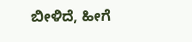ಬೀಳಿದೆ, ಹೀಗೆ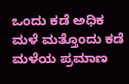ಒಂದು ಕಡೆ ಅಧಿಕ ಮಳೆ ಮತ್ತೊಂದು ಕಡೆ ಮಳೆಯ ಪ್ರಮಾಣ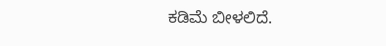ಕಡಿಮೆ ಬೀಳಲಿದೆ.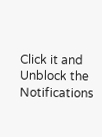Click it and Unblock the Notifications